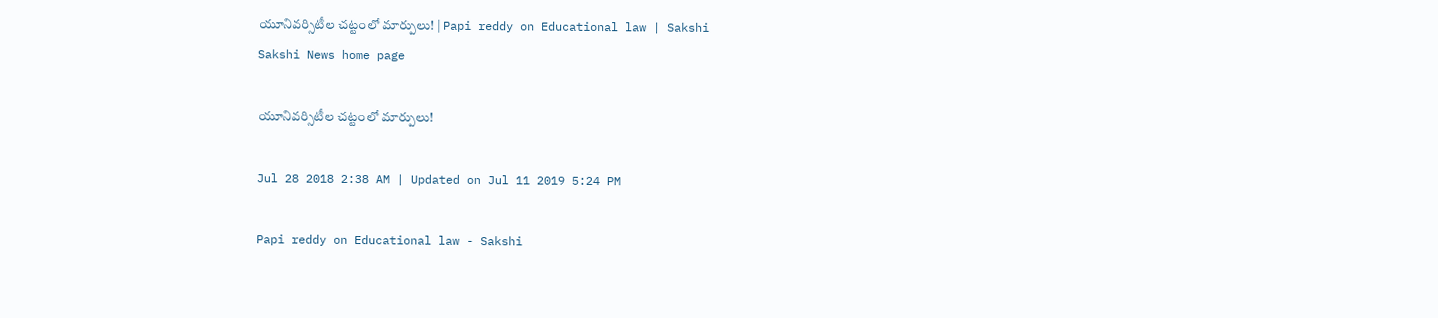యూనివర్సిటీల చట్టంలో మార్పులు! | Papi reddy on Educational law | Sakshi
Sakshi News home page

యూనివర్సిటీల చట్టంలో మార్పులు!

Jul 28 2018 2:38 AM | Updated on Jul 11 2019 5:24 PM

Papi reddy on Educational law - Sakshi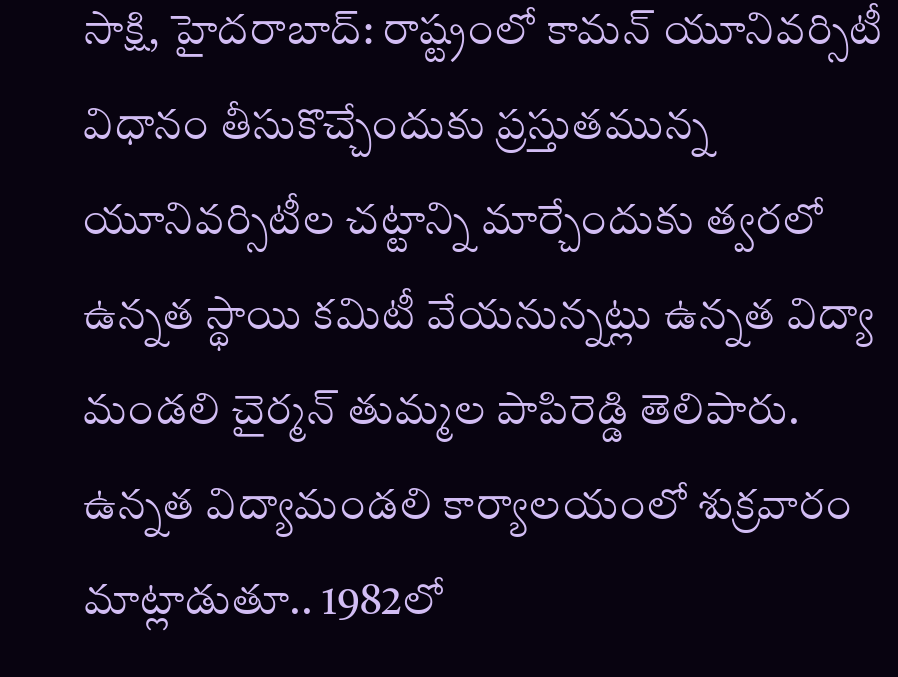సాక్షి, హైదరాబాద్‌: రాష్ట్రంలో కామన్‌ యూనివర్సిటీ విధానం తీసుకొచ్చేందుకు ప్రస్తుతమున్న యూనివర్సిటీల చట్టాన్ని మార్చేందుకు త్వరలో ఉన్నత స్థాయి కమిటీ వేయనున్నట్లు ఉన్నత విద్యా మండలి చైర్మన్‌ తుమ్మల పాపిరెడ్డి తెలిపారు. ఉన్నత విద్యామండలి కార్యాలయంలో శుక్రవారం మాట్లాడుతూ.. 1982లో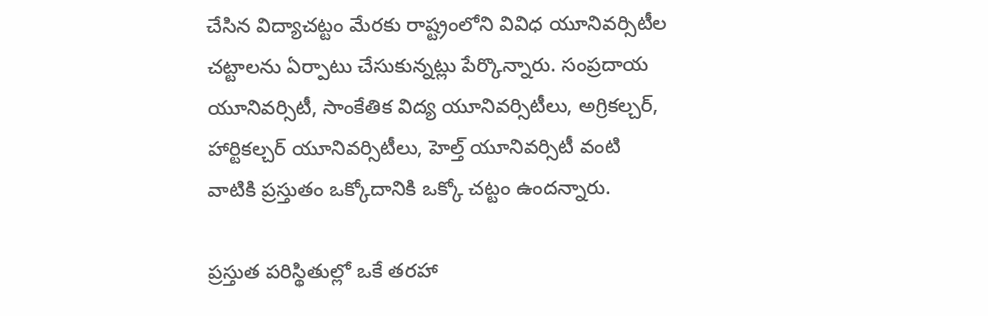చేసిన విద్యాచట్టం మేరకు రాష్ట్రంలోని వివిధ యూనివర్సిటీల చట్టాలను ఏర్పాటు చేసుకున్నట్లు పేర్కొన్నారు. సంప్రదాయ యూనివర్సిటీ, సాంకేతిక విద్య యూనివర్సిటీలు, అగ్రికల్చర్, హార్టికల్చర్‌ యూనివర్సిటీలు, హెల్త్‌ యూనివర్సిటీ వంటి వాటికి ప్రస్తుతం ఒక్కోదానికి ఒక్కో చట్టం ఉందన్నారు.

ప్రస్తుత పరిస్థితుల్లో ఒకే తరహా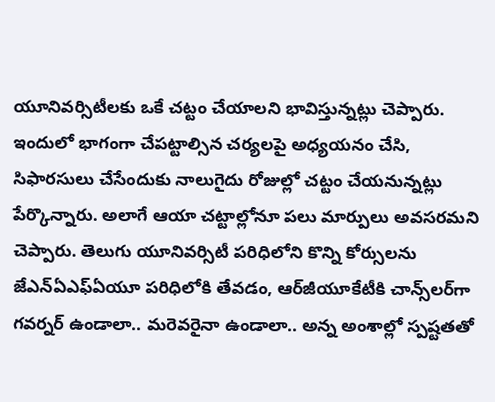యూనివర్సిటీలకు ఒకే చట్టం చేయాలని భావిస్తున్నట్లు చెప్పారు. ఇందులో భాగంగా చేపట్టాల్సిన చర్యలపై అధ్యయనం చేసి, సిఫారసులు చేసేందుకు నాలుగైదు రోజుల్లో చట్టం చేయనున్నట్లు పేర్కొన్నారు. అలాగే ఆయా చట్టాల్లోనూ పలు మార్పులు అవసరమని చెప్పారు. తెలుగు యూనివర్సిటీ పరిధిలోని కొన్ని కోర్సులను జేఎన్‌ఏఎఫ్‌ఏయూ పరిధిలోకి తేవడం, ఆర్‌జీయూకేటీకి చాన్స్‌లర్‌గా గవర్నర్‌ ఉండాలా.. మరెవరైనా ఉండాలా.. అన్న అంశాల్లో స్పష్టతతో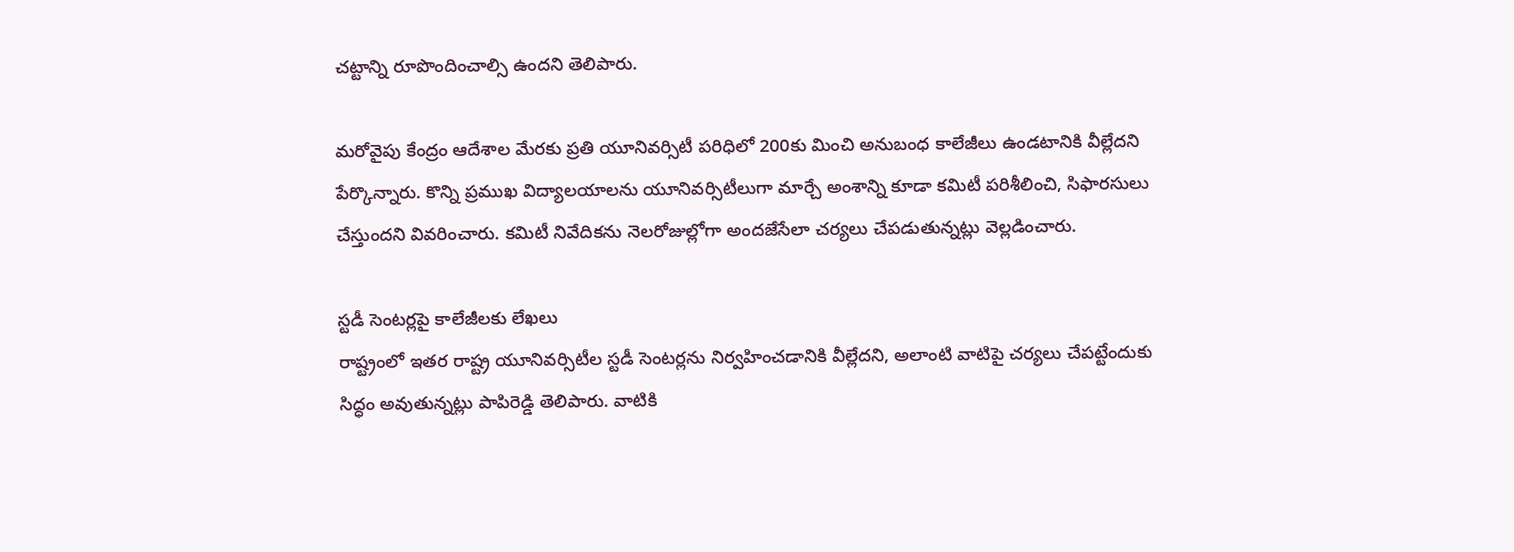చట్టాన్ని రూపొందించాల్సి ఉందని తెలిపారు.

మరోవైపు కేంద్రం ఆదేశాల మేరకు ప్రతి యూనివర్సిటీ పరిధిలో 200కు మించి అనుబంధ కాలేజీలు ఉండటానికి వీల్లేదని పేర్కొన్నారు. కొన్ని ప్రముఖ విద్యాలయాలను యూనివర్సిటీలుగా మార్చే అంశాన్ని కూడా కమిటీ పరిశీలించి, సిఫారసులు చేస్తుందని వివరించారు. కమిటీ నివేదికను నెలరోజుల్లోగా అందజేసేలా చర్యలు చేపడుతున్నట్లు వెల్లడించారు.

స్టడీ సెంటర్లపై కాలేజీలకు లేఖలు
రాష్ట్రంలో ఇతర రాష్ట్ర యూనివర్సిటీల స్టడీ సెంటర్లను నిర్వహించడానికి వీల్లేదని, అలాంటి వాటిపై చర్యలు చేపట్టేందుకు సిద్ధం అవుతున్నట్లు పాపిరెడ్డి తెలిపారు. వాటికి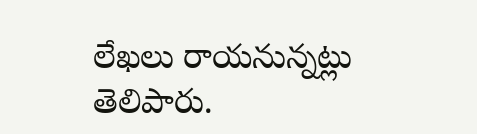లేఖలు రాయనున్నట్లు తెలిపారు.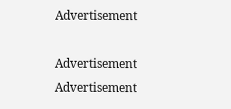Advertisement

Advertisement
Advertisement